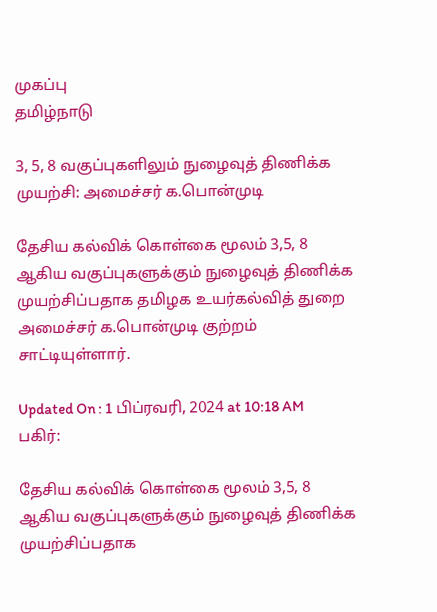முகப்பு
தமிழ்நாடு

3, 5, 8 வகுப்புகளிலும் நுழைவுத் திணிக்க முயற்சி: அமைச்சர் க.பொன்முடி

தேசிய கல்விக் கொள்கை மூலம் 3,5, 8 ஆகிய வகுப்புகளுக்கும் நுழைவுத் திணிக்க முயற்சிப்பதாக தமிழக உயர்கல்வித் துறை அமைச்சர் க.பொன்முடி குற்றம் சாட்டியுள்ளார்.

Updated On : 1 பிப்ரவரி, 2024 at 10:18 AM
பகிர்:

தேசிய கல்விக் கொள்கை மூலம் 3,5, 8 ஆகிய வகுப்புகளுக்கும் நுழைவுத் திணிக்க முயற்சிப்பதாக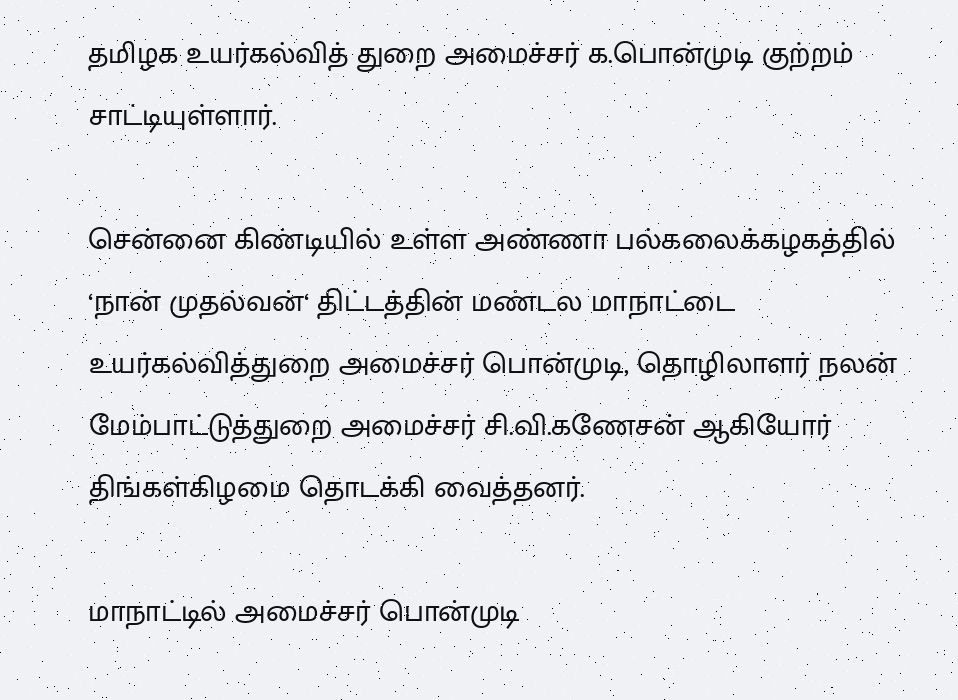தமிழக உயர்கல்வித் துறை அமைச்சர் க.பொன்முடி குற்றம் சாட்டியுள்ளார்.

சென்னை கிண்டியில் உள்ள அண்ணா பல்கலைக்கழகத்தில் ‘நான் முதல்வன்‘ திட்டத்தின் மண்டல மாநாட்டை உயர்கல்வித்துறை அமைச்சர் பொன்முடி, தொழிலாளர் நலன் மேம்பாட்டுத்துறை அமைச்சர் சி.வி.கணேசன் ஆகியோர் திங்கள்கிழமை தொடக்கி வைத்தனர்.

மாநாட்டில் அமைச்சர் பொன்முடி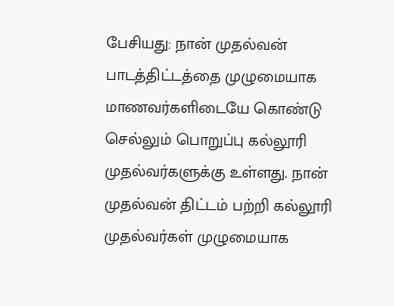பேசியது: நான் முதல்வன் பாடத்திட்டத்தை முழுமையாக மாணவர்களிடையே கொண்டு செல்லும் பொறுப்பு கல்லூரி முதல்வர்களுக்கு உள்ளது. நான் முதல்வன் திட்டம் பற்றி கல்லூரி முதல்வர்கள் முழுமையாக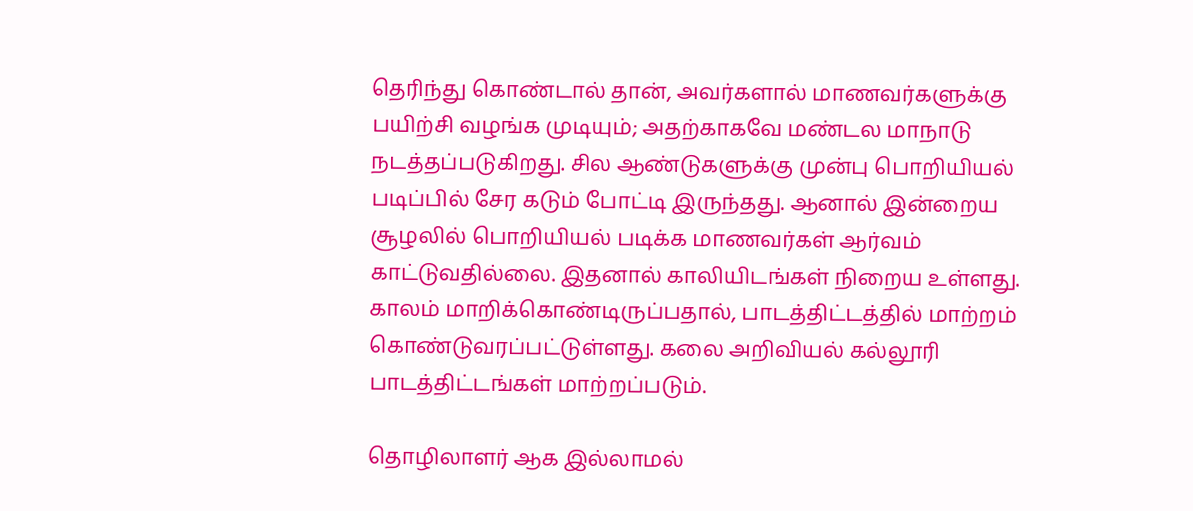தெரிந்து கொண்டால் தான், அவர்களால் மாணவர்களுக்கு பயிற்சி வழங்க முடியும்; அதற்காகவே மண்டல மாநாடு நடத்தப்படுகிறது. சில ஆண்டுகளுக்கு முன்பு பொறியியல் படிப்பில் சேர கடும் போட்டி இருந்தது. ஆனால் இன்றைய சூழலில் பொறியியல் படிக்க மாணவர்கள் ஆர்வம் காட்டுவதில்லை. இதனால் காலியிடங்கள் நிறைய உள்ளது. காலம் மாறிக்கொண்டிருப்பதால், பாடத்திட்டத்தில் மாற்றம் கொண்டுவரப்பட்டுள்ளது. கலை அறிவியல் கல்லூரி பாடத்திட்டங்கள் மாற்றப்படும்.

தொழிலாளர் ஆக இல்லாமல்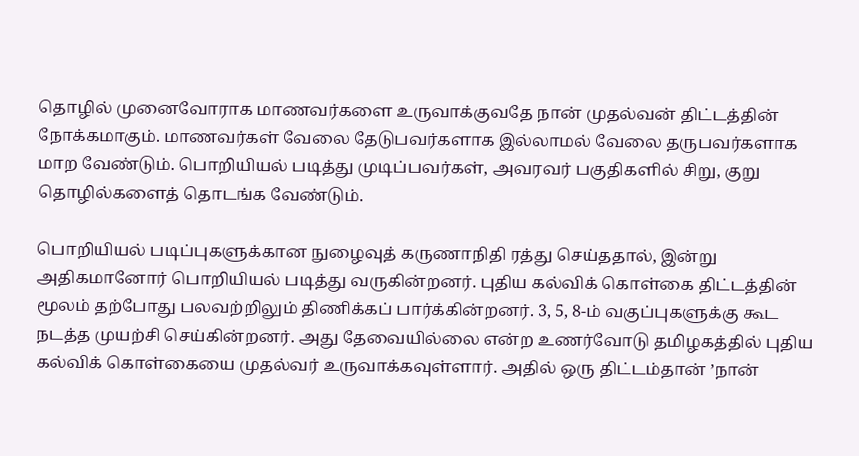தொழில் முனைவோராக மாணவர்களை உருவாக்குவதே நான் முதல்வன் திட்டத்தின் நோக்கமாகும். மாணவர்கள் வேலை தேடுபவர்களாக இல்லாமல் வேலை தருபவர்களாக மாற வேண்டும். பொறியியல் படித்து முடிப்பவர்கள், அவரவர் பகுதிகளில் சிறு, குறு தொழில்களைத் தொடங்க வேண்டும்.

பொறியியல் படிப்புகளுக்கான நுழைவுத் கருணாநிதி ரத்து செய்ததால், இன்று அதிகமானோர் பொறியியல் படித்து வருகின்றனர். புதிய கல்விக் கொள்கை திட்டத்தின் மூலம் தற்போது பலவற்றிலும் திணிக்கப் பார்க்கின்றனர். 3, 5, 8-ம் வகுப்புகளுக்கு கூட நடத்த முயற்சி செய்கின்றனர். அது தேவையில்லை என்ற உணர்வோடு தமிழகத்தில் புதிய கல்விக் கொள்கையை முதல்வர் உருவாக்கவுள்ளார். அதில் ஒரு திட்டம்தான் ’நான்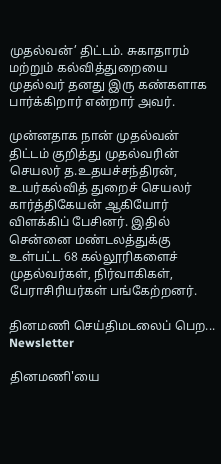முதல்வன்’ திட்டம். சுகாதாரம் மற்றும் கல்வித்துறையை முதல்வர் தனது இரு கண்களாக பார்க்கிறார் என்றார் அவர்.

முன்னதாக நான் முதல்வன் திட்டம் குறித்து முதல்வரின் செயலர் த.உதயச்சந்திரன், உயர்கல்வித் துறைச் செயலர் கார்த்திகேயன் ஆகியோர் விளக்கிப் பேசினர். இதில் சென்னை மண்டலத்துக்கு உள்பட்ட 68 கல்லூரிகளைச் முதல்வர்கள், நிர்வாகிகள், பேராசிரியர்கள் பங்கேற்றனர்.

தினமணி செய்திமடலைப் பெற... Newsletter

தினமணி'யை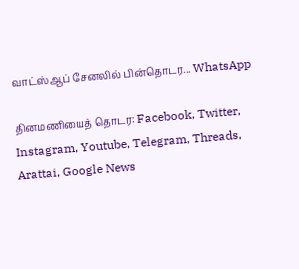வாட்ஸ்ஆப் சேனலில் பின்தொடர... WhatsApp

தினமணியைத் தொடர: Facebook, Twitter, Instagram, Youtube, Telegram, Threads, Arattai, Google News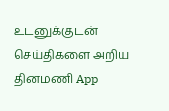உடனுக்குடன் செய்திகளை அறிய தினமணி App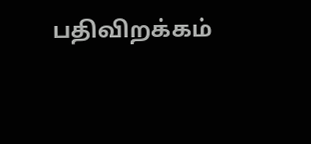பதிவிறக்கம்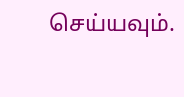செய்யவும்.